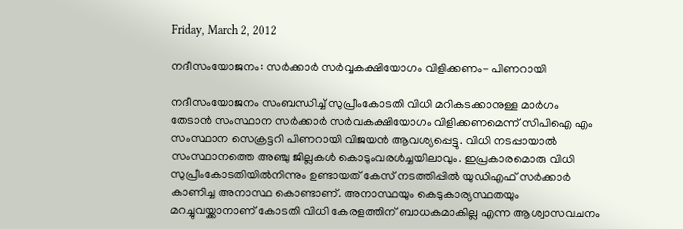Friday, March 2, 2012

നദീസംയോജനം: സര്‍ക്കാര്‍ സര്‍വ്വകക്ഷിയോഗം വിളിക്കണം- പിണറായി

നദീസംയോജനം സംബന്ധിച്ച് സുപ്രീംകോടതി വിധി മറികടക്കാനുള്ള മാര്‍ഗം തേടാന്‍ സംസ്ഥാന സര്‍ക്കാര്‍ സര്‍വകക്ഷിയോഗം വിളിക്കണമെന്ന് സിപിഐ എം സംസ്ഥാന സെക്രട്ടറി പിണറായി വിജയന്‍ ആവശ്യപ്പെട്ടു. വിധി നടപ്പായാല്‍ സംസ്ഥാനത്തെ അഞ്ചു ജില്ലകള്‍ കൊടുംവരള്‍ച്ചയിലാവും. ഇപ്രകാരമൊരു വിധി സുപ്രീംകോടതിയില്‍നിന്നും ഉണ്ടായത് കേസ് നടത്തിപ്പില്‍ യുഡിഎഫ് സര്‍ക്കാര്‍ കാണിച്ച അനാസ്ഥ കൊണ്ടാണ്. അനാസ്ഥയും കെടുകാര്യസ്ഥതയും മറച്ചുവയ്ക്കാനാണ് കോടതി വിധി കേരളത്തിന് ബാധകമാകില്ല എന്ന ആശ്വാസവചനം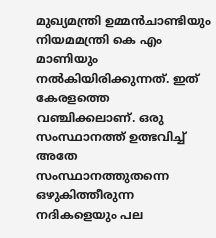മുഖ്യമന്ത്രി ഉമ്മന്‍ചാണ്ടിയും നിയമമന്ത്രി കെ എം മാണിയും നല്‍കിയിരിക്കുന്നത്. ഇത് കേരളത്തെ വഞ്ചിക്കലാണ്. ഒരു സംസ്ഥാനത്ത് ഉത്ഭവിച്ച് അതേ സംസ്ഥാനത്തുതന്നെ ഒഴുകിത്തീരുന്ന നദികളെയും പല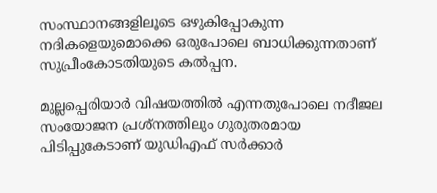സംസ്ഥാനങ്ങളിലൂടെ ഒഴുകിപ്പോകുന്ന നദികളെയുമൊക്കെ ഒരുപോലെ ബാധിക്കുന്നതാണ് സുപ്രീംകോടതിയുടെ കല്‍പ്പന.

മുല്ലപ്പെരിയാര്‍ വിഷയത്തില്‍ എന്നതുപോലെ നദീജല സംയോജന പ്രശ്നത്തിലും ഗുരുതരമായ പിടിപ്പുകേടാണ് യുഡിഎഫ് സര്‍ക്കാര്‍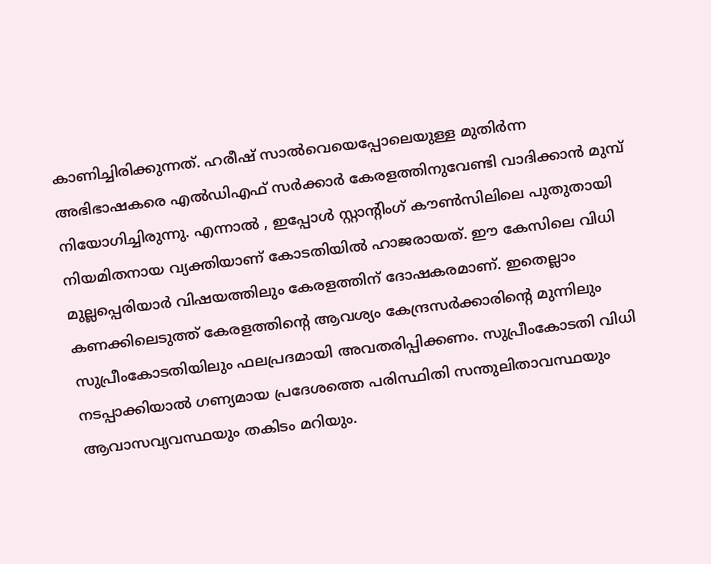കാണിച്ചിരിക്കുന്നത്. ഹരീഷ് സാല്‍വെയെപ്പോലെയുള്ള മുതിര്‍ന്ന അഭിഭാഷകരെ എല്‍ഡിഎഫ് സര്‍ക്കാര്‍ കേരളത്തിനുവേണ്ടി വാദിക്കാന്‍ മുമ്പ് നിയോഗിച്ചിരുന്നു. എന്നാല്‍ , ഇപ്പോള്‍ സ്റ്റാന്റിംഗ് കൗണ്‍സിലിലെ പുതുതായി നിയമിതനായ വ്യക്തിയാണ് കോടതിയില്‍ ഹാജരായത്. ഈ കേസിലെ വിധി മുല്ലപ്പെരിയാര്‍ വിഷയത്തിലും കേരളത്തിന് ദോഷകരമാണ്. ഇതെല്ലാം കണക്കിലെടുത്ത് കേരളത്തിന്റെ ആവശ്യം കേന്ദ്രസര്‍ക്കാരിന്റെ മുന്നിലും സുപ്രീംകോടതിയിലും ഫലപ്രദമായി അവതരിപ്പിക്കണം. സുപ്രീംകോടതി വിധി നടപ്പാക്കിയാല്‍ ഗണ്യമായ പ്രദേശത്തെ പരിസ്ഥിതി സന്തുലിതാവസ്ഥയും ആവാസവ്യവസ്ഥയും തകിടം മറിയും.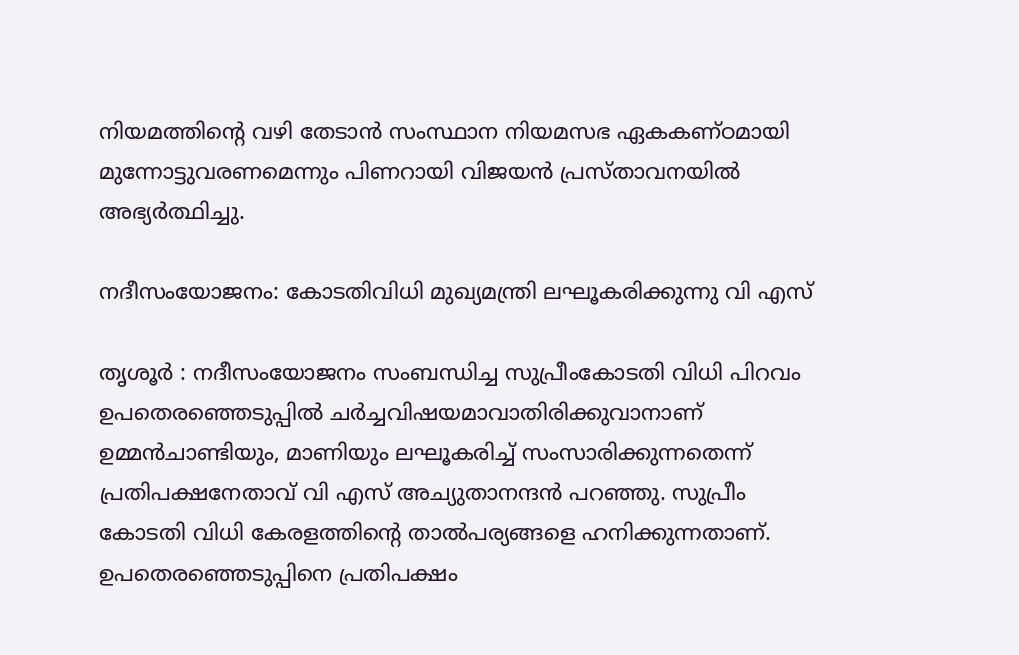നിയമത്തിന്റെ വഴി തേടാന്‍ സംസ്ഥാന നിയമസഭ ഏകകണ്ഠമായി മുന്നോട്ടുവരണമെന്നും പിണറായി വിജയന്‍ പ്രസ്താവനയില്‍ അഭ്യര്‍ത്ഥിച്ചു.

നദീസംയോജനം: കോടതിവിധി മുഖ്യമന്ത്രി ലഘൂകരിക്കുന്നു വി എസ്

തൃശൂര്‍ : നദീസംയോജനം സംബന്ധിച്ച സുപ്രീംകോടതി വിധി പിറവം ഉപതെരഞ്ഞെടുപ്പില്‍ ചര്‍ച്ചവിഷയമാവാതിരിക്കുവാനാണ് ഉമ്മന്‍ചാണ്ടിയും, മാണിയും ലഘൂകരിച്ച് സംസാരിക്കുന്നതെന്ന് പ്രതിപക്ഷനേതാവ് വി എസ് അച്യുതാനന്ദന്‍ പറഞ്ഞു. സുപ്രീം കോടതി വിധി കേരളത്തിന്റെ താല്‍പര്യങ്ങളെ ഹനിക്കുന്നതാണ്. ഉപതെരഞ്ഞെടുപ്പിനെ പ്രതിപക്ഷം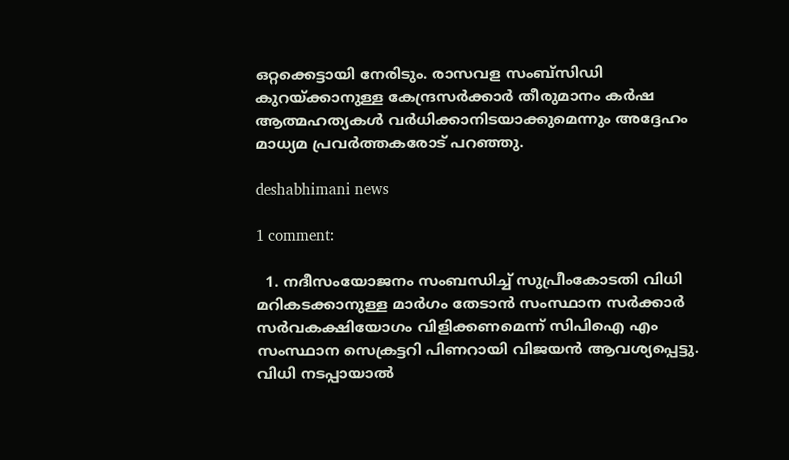ഒറ്റക്കെട്ടായി നേരിടും. രാസവള സംബ്സിഡി കുറയ്ക്കാനുള്ള കേന്ദ്രസര്‍ക്കാര്‍ തീരുമാനം കര്‍ഷ ആത്മഹത്യകള്‍ വര്‍ധിക്കാനിടയാക്കുമെന്നും അദ്ദേഹം മാധ്യമ പ്രവര്‍ത്തകരോട് പറഞ്ഞു.

deshabhimani news

1 comment:

  1. നദീസംയോജനം സംബന്ധിച്ച് സുപ്രീംകോടതി വിധി മറികടക്കാനുള്ള മാര്‍ഗം തേടാന്‍ സംസ്ഥാന സര്‍ക്കാര്‍ സര്‍വകക്ഷിയോഗം വിളിക്കണമെന്ന് സിപിഐ എം സംസ്ഥാന സെക്രട്ടറി പിണറായി വിജയന്‍ ആവശ്യപ്പെട്ടു. വിധി നടപ്പായാല്‍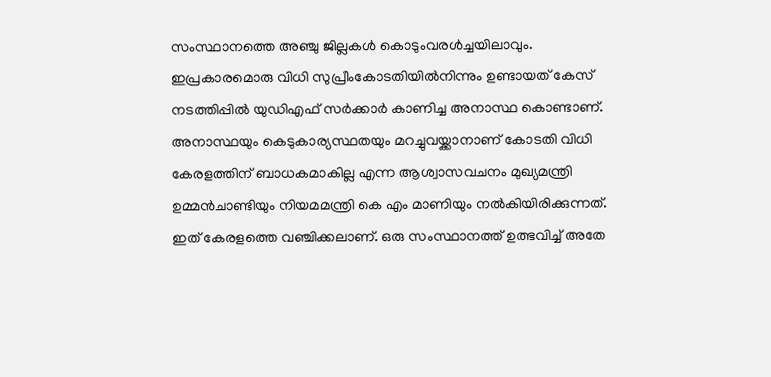സംസ്ഥാനത്തെ അഞ്ചു ജില്ലകള്‍ കൊടുംവരള്‍ച്ചയിലാവും. ഇപ്രകാരമൊരു വിധി സുപ്രീംകോടതിയില്‍നിന്നും ഉണ്ടായത് കേസ് നടത്തിപ്പില്‍ യുഡിഎഫ് സര്‍ക്കാര്‍ കാണിച്ച അനാസ്ഥ കൊണ്ടാണ്. അനാസ്ഥയും കെടുകാര്യസ്ഥതയും മറച്ചുവയ്ക്കാനാണ് കോടതി വിധി കേരളത്തിന് ബാധകമാകില്ല എന്ന ആശ്വാസവചനം മുഖ്യമന്ത്രി ഉമ്മന്‍ചാണ്ടിയും നിയമമന്ത്രി കെ എം മാണിയും നല്‍കിയിരിക്കുന്നത്. ഇത് കേരളത്തെ വഞ്ചിക്കലാണ്. ഒരു സംസ്ഥാനത്ത് ഉത്ഭവിച്ച് അതേ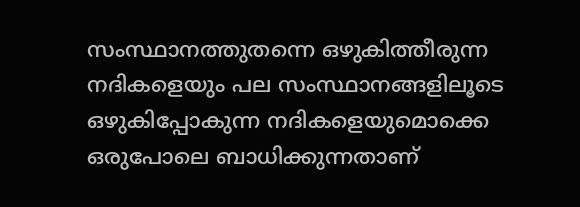സംസ്ഥാനത്തുതന്നെ ഒഴുകിത്തീരുന്ന നദികളെയും പല സംസ്ഥാനങ്ങളിലൂടെ ഒഴുകിപ്പോകുന്ന നദികളെയുമൊക്കെ ഒരുപോലെ ബാധിക്കുന്നതാണ്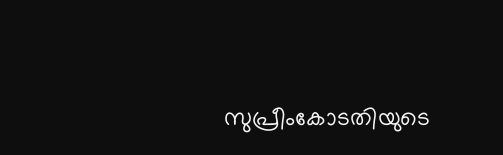സുപ്രീംകോടതിയുടെ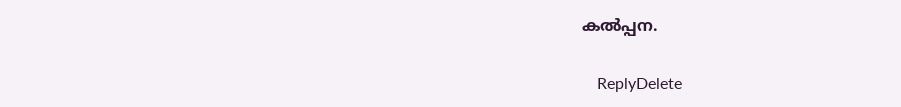കല്‍പ്പന.

    ReplyDelete